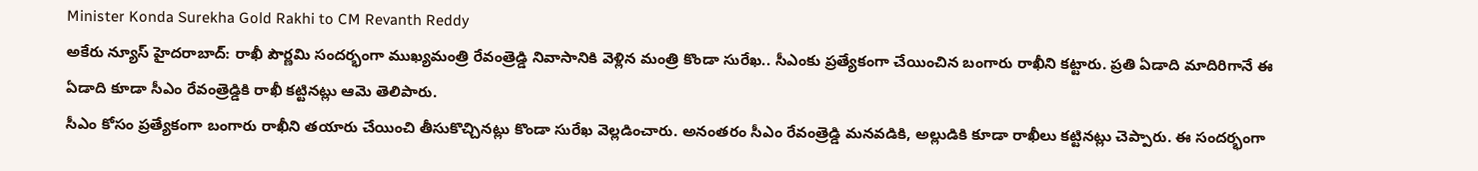Minister Konda Surekha Gold Rakhi to CM Revanth Reddy
అకేరు న్యూస్ హైదరాబాద్: రాఖీ పౌర్ణమి సందర్భంగా ముఖ్యమంత్రి రేవంత్రెడ్డి నివాసానికి వెళ్లిన మంత్రి కొండా సురేఖ.. సీఎంకు ప్రత్యేకంగా చేయించిన బంగారు రాఖీని కట్టారు. ప్రతి ఏడాది మాదిరిగానే ఈ ఏడాది కూడా సీఎం రేవంత్రెడ్డికి రాఖీ కట్టినట్లు ఆమె తెలిపారు.
సీఎం కోసం ప్రత్యేకంగా బంగారు రాఖీని తయారు చేయించి తీసుకొచ్చినట్లు కొండా సురేఖ వెల్లడించారు. అనంతరం సీఎం రేవంత్రెడ్డి మనవడికి, అల్లుడికి కూడా రాఖీలు కట్టినట్లు చెప్పారు. ఈ సందర్భంగా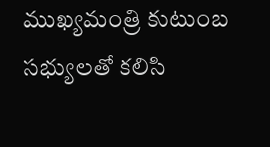ముఖ్యమంత్రి కుటుంబ సభ్యులతో కలిసి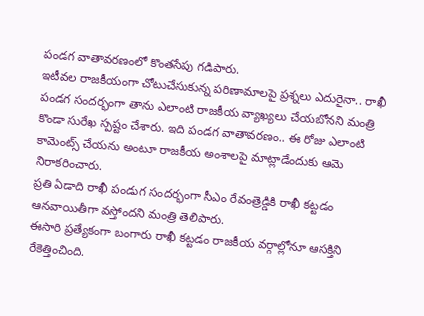పండగ వాతావరణంలో కొంతసేపు గడిపారు.
ఇటీవల రాజకీయంగా చోటుచేసుకున్న పరిణామాలపై ప్రశ్నలు ఎదురైనా.. రాఖీ పండగ సందర్భంగా తాను ఎలాంటి రాజకీయ వ్యాఖ్యలు చేయబోనని మంత్రి కొండా సురేఖ స్పష్టం చేశారు. ఇది పండగ వాతావరణం.. ఈ రోజు ఎలాంటి కామెంట్స్ చేయను అంటూ రాజకీయ అంశాలపై మాట్లాడేందుకు ఆమె నిరాకరించారు.
ప్రతి ఏడాది రాఖీ పండుగ సందర్భంగా సీఎం రేవంత్రెడ్డికి రాఖీ కట్టడం ఆనవాయితీగా వస్తోందని మంత్రి తెలిపారు.
ఈసారి ప్రత్యేకంగా బంగారు రాఖీ కట్టడం రాజకీయ వర్గాల్లోనూ ఆసక్తిని రేకెత్తించింది.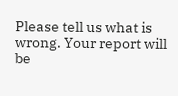Please tell us what is wrong. Your report will be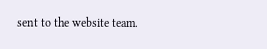sent to the website team.